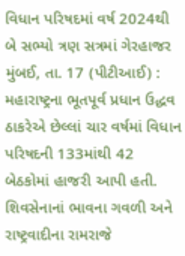વિધાન પરિષદમાં વર્ષ 2024થી બે સભ્યો ત્રણ સત્રમાં ગેરહાજર
મુંબઈ, તા. 17 (પીટીઆઈ) : મહારાષ્ટ્રના ભૂતપૂર્વ પ્રધાન ઉદ્ધવ ઠાકરેએ છેલ્લાં ચાર વર્ષમાં વિધાન પરિષદની 133માંથી 42 બેઠકોમાં હાજરી આપી હતી. શિવસેનાનાં ભાવના ગવળી અને રાષ્ટ્રવાદીના રામરાજે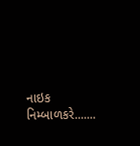નાઇક નિમ્બાળકરે.......